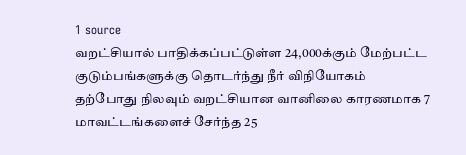1 source
வறட்சியால் பாதிக்கப்பட்டுள்ள 24,000க்கும் மேற்பட்ட குடும்பங்களுக்கு தொடர்ந்து நீர் விநியோகம்
தற்போது நிலவும் வறட்சியான வானிலை காரணமாக 7 மாவட்டங்களைச் சேர்ந்த 25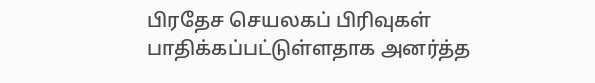பிரதேச செயலகப் பிரிவுகள் பாதிக்கப்பட்டுள்ளதாக அனர்த்த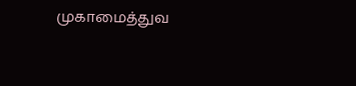முகாமைத்துவ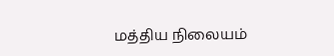மத்திய நிலையம்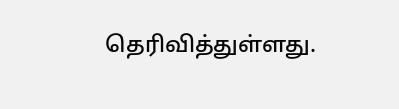தெரிவித்துள்ளது.